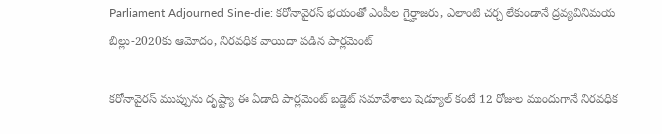Parliament Adjourned Sine-die: కరోనావైరస్ భయంతో ఎంపీల గైర్హాజరు, ఎలాంటి చర్చ లేకుండానే ద్రవ్యవినిమయ బిల్లు-2020కు ఆమోదం, నిరవధిక వాయిదా పడిన పార్లమెంట్

కరోనావైరస్ ముప్పును దృష్ట్యా ఈ ఏడాది పార్లమెంట్ బడ్జెట్ సమావేశాలు షెడ్యూల్ కంటే 12 రోజుల ముందుగానే నిరవధిక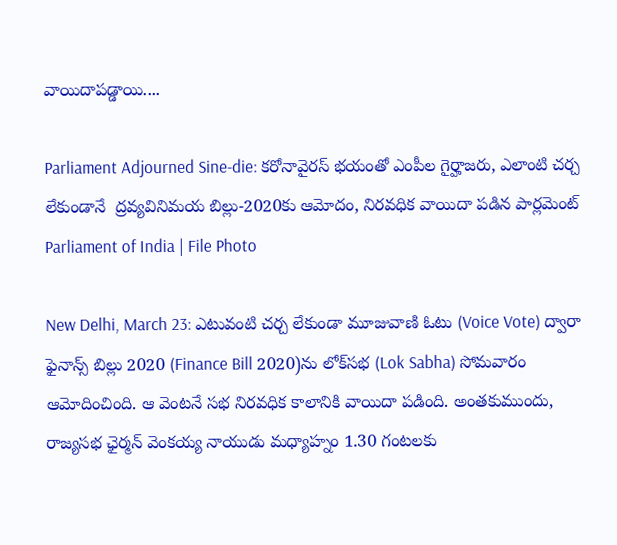వాయిదాపడ్డాయి....

Parliament Adjourned Sine-die: కరోనావైరస్ భయంతో ఎంపీల గైర్హాజరు, ఎలాంటి చర్చ లేకుండానే  ద్రవ్యవినిమయ బిల్లు-2020కు ఆమోదం, నిరవధిక వాయిదా పడిన పార్లమెంట్
Parliament of India | File Photo

New Delhi, March 23: ఎటువంటి చర్చ లేకుండా మూజువాణి ఓటు (Voice Vote) ద్వారా ఫైనాన్స్ బిల్లు 2020 (Finance Bill 2020)ను లోక్‌సభ (Lok Sabha) సోమవారం ఆమోదించింది. ఆ వెంటనే సభ నిరవధిక కాలానికి వాయిదా పడింది. అంతకుముందు, రాజ్యసభ ఛైర్మన్ వెంకయ్య నాయుడు మధ్యాహ్నం 1.30 గంటలకు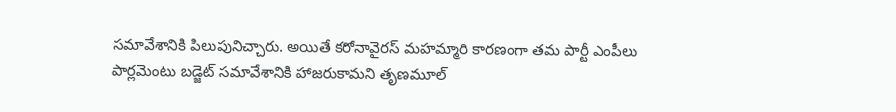సమావేశానికి పిలుపునిచ్చారు. అయితే కరోనావైరస్ మహమ్మారి కారణంగా తమ పార్టీ ఎంపీలు పార్లమెంటు బడ్జెట్ సమావేశానికి హాజరుకామని తృణమూల్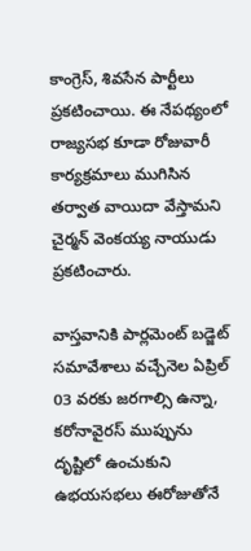కాంగ్రెస్, శివసేన పార్టీలు ప్రకటించాయి. ఈ నేపథ్యంలో రాజ్యసభ కూడా రోజువారీ కార్యక్రమాలు ముగిసిన తర్వాత వాయిదా వేస్తామని చైర్మన్ వెంకయ్య నాయుడు ప్రకటించారు.

వాస్తవానికి పార్లమెంట్ బడ్జెట్ సమావేశాలు వచ్చేనెల ఏప్రిల్ 03 వరకు జరగాల్సి ఉన్నా, కరోనావైరస్ ముప్పును దృష్టిలో ఉంచుకుని ఉభయసభలు ఈరోజుతోనే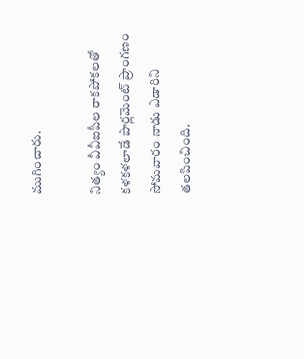ముగించారు.

నిత్యం వీవీఐపీల రాకపోకలతో కళకళలాడే పార్లమెంట్ ప్రాంగణం సోమవారం నాడు ఎడారిని తలపించింది.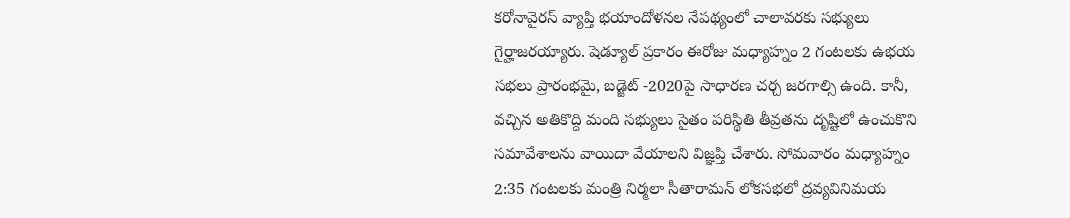కరోనావైరస్ వ్యాప్తి భయాందోళనల నేపథ్యంలో చాలావరకు సభ్యులు గైర్హాజరయ్యారు. షెడ్యూల్ ప్రకారం ఈరోజు మధ్యాహ్నం 2 గంటలకు ఉభయ సభలు ప్రారంభమై, బడ్జెట్ -2020పై సాధారణ చర్చ జరగాల్సి ఉంది. కానీ, వచ్చిన అతికొద్ది మంది సభ్యులు సైతం పరిస్థితి తీవ్రతను దృష్టిలో ఉంచుకొని సమావేశాలను వాయిదా వేయాలని విజ్ఞప్తి చేశారు. సోమవారం మధ్యాహ్నం 2:35 గంటలకు మంత్రి నిర్మలా సీతారామన్ లోకసభలో ద్రవ్యవినిమయ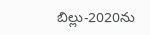బిల్లు-2020ను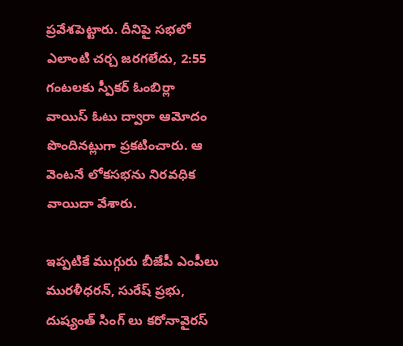ప్రవేశపెట్టారు. దీనిపై సభలో ఎలాంటి చర్చ జరగలేదు, 2:55 గంటలకు స్పీకర్ ఓంబిర్లా వాయిస్ ఓటు ద్వారా ఆమోదం పొందినట్లుగా ప్రకటించారు. ఆ వెంటనే లోకసభను నిరవధిక వాయిదా వేశారు.

ఇప్పటికే ముగ్గురు బీజేపీ ఎంపీలు మురళీధరన్, సురేష్ ప్రభు, దుష్యంత్ సింగ్ లు కరోనావైరస్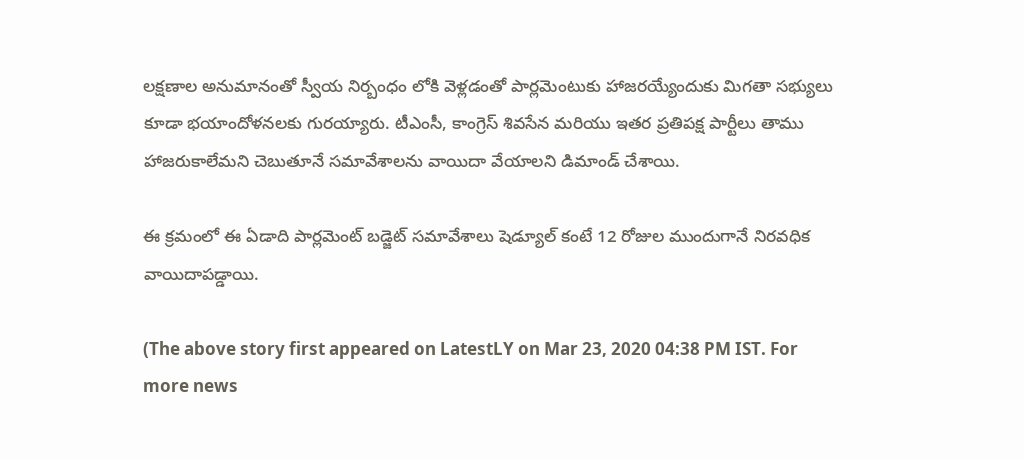లక్షణాల అనుమానంతో స్వీయ నిర్బంధం లోకి వెళ్లడంతో పార్లమెంటుకు హాజరయ్యేందుకు మిగతా సభ్యులు కూడా భయాందోళనలకు గురయ్యారు. టీఎంసీ, కాంగ్రెస్ శివసేన మరియు ఇతర ప్రతిపక్ష పార్టీలు తాము హాజరుకాలేమని చెబుతూనే సమావేశాలను వాయిదా వేయాలని డిమాండ్ చేశాయి.

ఈ క్రమంలో ఈ ఏడాది పార్లమెంట్ బడ్జెట్ సమావేశాలు షెడ్యూల్ కంటే 12 రోజుల ముందుగానే నిరవధిక వాయిదాపడ్డాయి.

(The above story first appeared on LatestLY on Mar 23, 2020 04:38 PM IST. For more news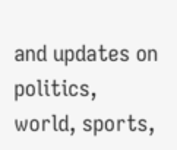and updates on politics, world, sports,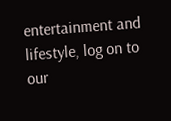entertainment and lifestyle, log on to our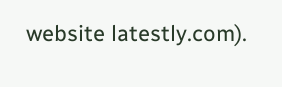website latestly.com).